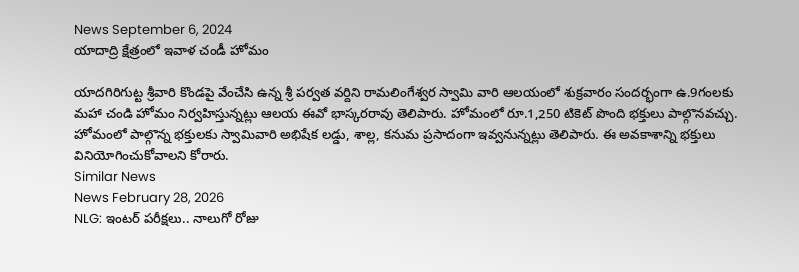News September 6, 2024
యాదాద్రి క్షేత్రంలో ఇవాళ చండీ హోమం

యాదగిరిగుట్ట శ్రీవారి కొండపై వేంచేసి ఉన్న శ్రీ పర్వత వర్దిని రామలింగేశ్వర స్వామి వారి ఆలయంలో శుక్రవారం సందర్భంగా ఉ.9గంలకు మహా చండి హోమం నిర్వహిస్తున్నట్లు ఆలయ ఈవో భాస్కరరావు తెలిపారు. హోమంలో రూ.1,250 టికెట్ పొంది భక్తులు పాల్గొనవచ్చు. హోమంలో పాల్గొన్న భక్తులకు స్వామివారి అభిషేక లడ్డు, శాల్ల, కనుమ ప్రసాదంగా ఇవ్వనున్నట్లు తెలిపారు. ఈ అవకాశాన్ని భక్తులు వినియోగించుకోవాలని కోరారు.
Similar News
News February 28, 2026
NLG: ఇంటర్ పరీక్షలు.. నాలుగో రోజు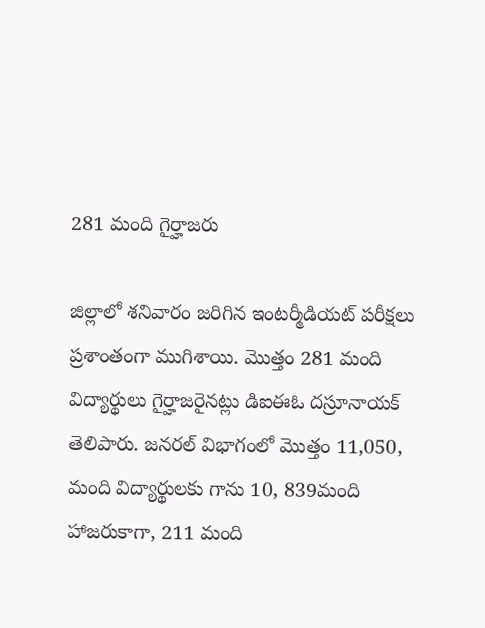281 మంది గైర్హాజరు

జిల్లాలో శనివారం జరిగిన ఇంటర్మీడియట్ పరీక్షలు ప్రశాంతంగా ముగిశాయి. మొత్తం 281 మంది విద్యార్థులు గైర్హాజరైనట్లు డిఐఈఓ దస్రూనాయక్ తెలిపారు. జనరల్ విభాగంలో మొత్తం 11,050, మంది విద్యార్థులకు గాను 10, 839మంది హాజరుకాగా, 211 మంది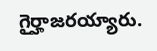గైర్హాజరయ్యారు.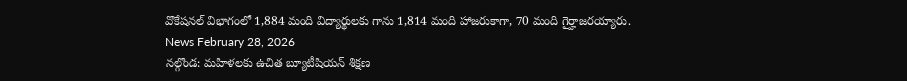వొకేషనల్ విభాగంలో 1,884 మంది విద్యార్థులకు గాను 1,814 మంది హాజరుకాగా, 70 మంది గైర్హాజరయ్యారు.
News February 28, 2026
నల్గొండ: మహిళలకు ఉచిత బ్యూటీషియన్ శిక్షణ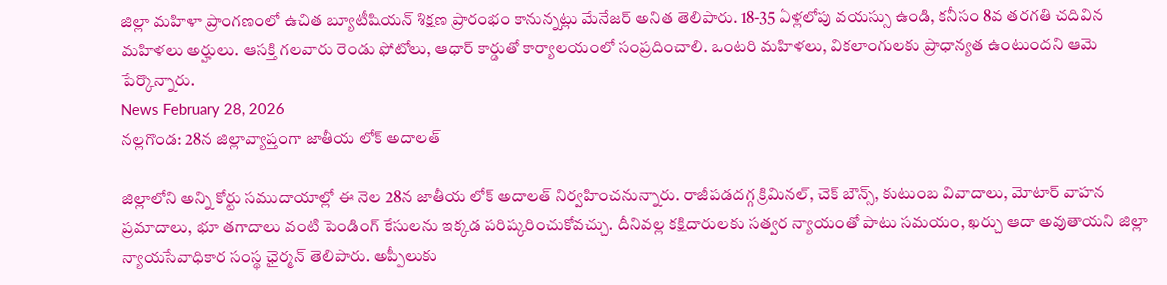జిల్లా మహిళా ప్రాంగణంలో ఉచిత బ్యూటీషియన్ శిక్షణ ప్రారంభం కానున్నట్లు మేనేజర్ అనిత తెలిపారు. 18-35 ఏళ్లలోపు వయస్సు ఉండి, కనీసం 8వ తరగతి చదివిన మహిళలు అర్హులు. ఆసక్తి గలవారు రెండు ఫోటోలు, ఆధార్ కార్డుతో కార్యాలయంలో సంప్రదించాలి. ఒంటరి మహిళలు, వికలాంగులకు ప్రాధాన్యత ఉంటుందని ఆమె పేర్కొన్నారు.
News February 28, 2026
నల్లగొండ: 28న జిల్లావ్యాప్తంగా జాతీయ లోక్ అదాలత్

జిల్లాలోని అన్ని కోర్టు సముదాయాల్లో ఈ నెల 28న జాతీయ లోక్ అదాలత్ నిర్వహించనున్నారు. రాజీపడదగ్గ క్రిమినల్, చెక్ బౌన్స్, కుటుంబ వివాదాలు, మోటార్ వాహన ప్రమాదాలు, భూ తగాదాలు వంటి పెండింగ్ కేసులను ఇక్కడ పరిష్కరించుకోవచ్చు. దీనివల్ల కక్షిదారులకు సత్వర న్యాయంతో పాటు సమయం, ఖర్చు ఆదా అవుతాయని జిల్లా న్యాయసేవాధికార సంస్థ ఛైర్మన్ తెలిపారు. అప్పీలుకు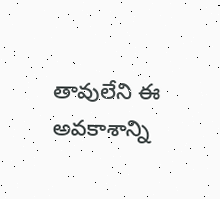తావులేని ఈ అవకాశాన్ని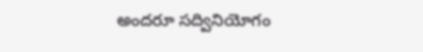అందరూ సద్వినియోగం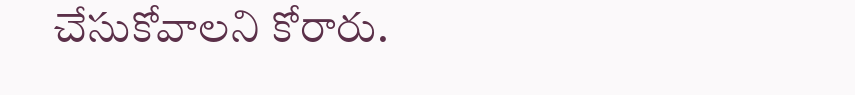చేసుకోవాలని కోరారు.